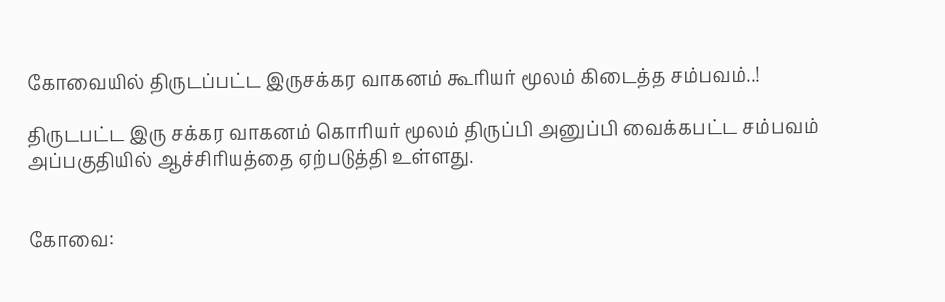கோவையில் திருடப்பட்ட இருசக்கர வாகனம் கூரியர் மூலம் கிடைத்த சம்பவம்..!

திருடபட்ட இரு சக்கர வாகனம் கொரியர் மூலம் திருப்பி அனுப்பி வைக்கபட்ட சம்பவம் அப்பகுதியில் ஆச்சிரியத்தை ஏற்படுத்தி உள்ளது.


கோவை: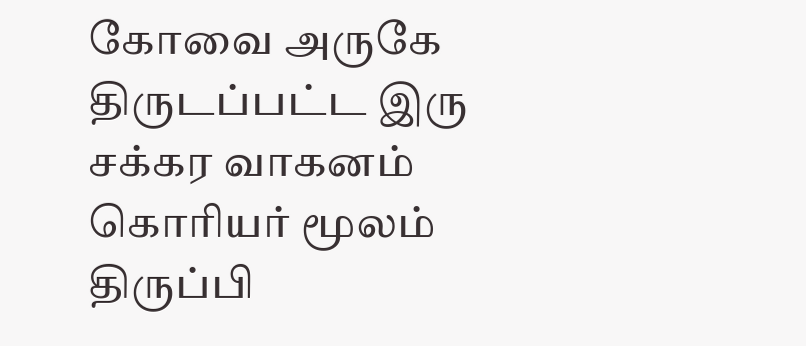கோவை அருகே திருடப்பட்ட இரு சக்கர வாகனம் கொரியர் மூலம் திருப்பி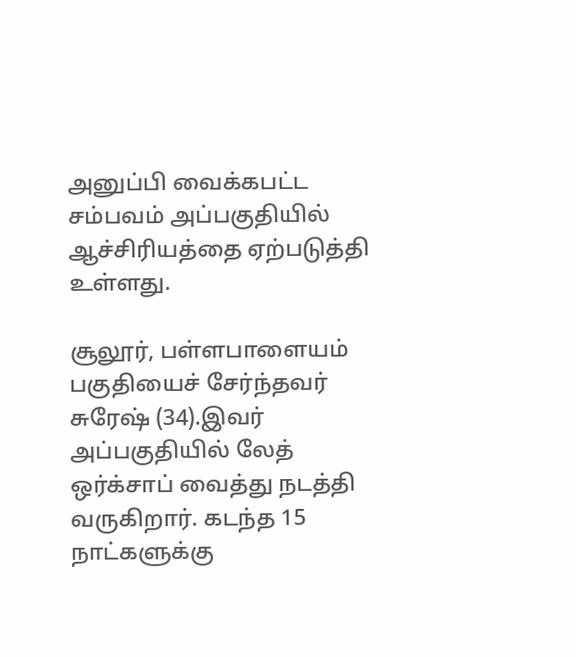அனுப்பி வைக்கபட்ட சம்பவம் அப்பகுதியில் ஆச்சிரியத்தை ஏற்படுத்தி உள்ளது.

சூலூர், பள்ளபாளையம் பகுதியைச் சேர்ந்தவர் சுரேஷ் (34).இவர் அப்பகுதியில் லேத் ஒர்க்சாப் வைத்து நடத்தி வருகிறார். கடந்த 15 நாட்களுக்கு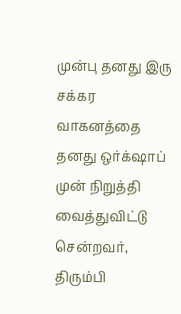முன்பு தனது இரு சக்கர வாகனத்தை தனது ஒர்க்‌ஷாப் முன் நிறுத்தி வைத்துவிட்டு சென்றவர், திரும்பி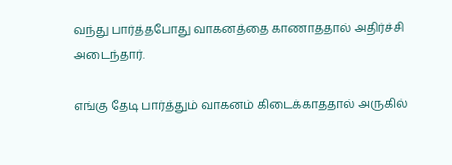வந்து பார்த்தபோது வாகனத்தை காணாததால் அதிர்ச்சி அடைந்தார்.

எங்கு தேடி பார்த்தும் வாகனம் கிடைக்காததால் அருகில்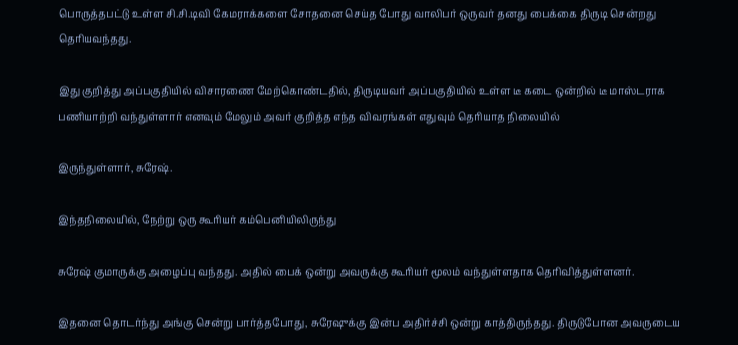பொருத்தபட்டு உள்ள சி.சி.டிவி கேமராக்களை சோதனை செய்த போது வாலிபர் ஒருவர் தனது பைக்கை திருடி சென்றது தெரியவந்தது.

இது குறித்து அப்பகுதியில் விசாரணை மேற்கொண்டதில், திருடியவர் அப்பகுதியில் உள்ள டீ கடை ஒன்றில் டீ மாஸ்டராக பணியாற்றி வந்துள்ளார் எனவும் மேலும் அவர் குறித்த எந்த விவரங்கள் எதுவும் தெரியாத நிலையில்

இருந்துள்ளார், சுரேஷ்.

இந்தநிலையில், நேற்று ஒரு கூரியர் கம்பெனியிலிருந்து

சுரேஷ் குமாருக்கு அழைப்பு வந்தது. அதில் பைக் ஒன்று அவருக்கு கூரியர் மூலம் வந்துள்ளதாக தெரிவித்துள்ளனர்.

இதனை தொடர்ந்து அங்கு சென்று பார்த்தபோது, சுரேஷுக்கு இன்ப அதிர்ச்சி ஒன்று காத்திருந்தது. திருடுபோன அவருடைய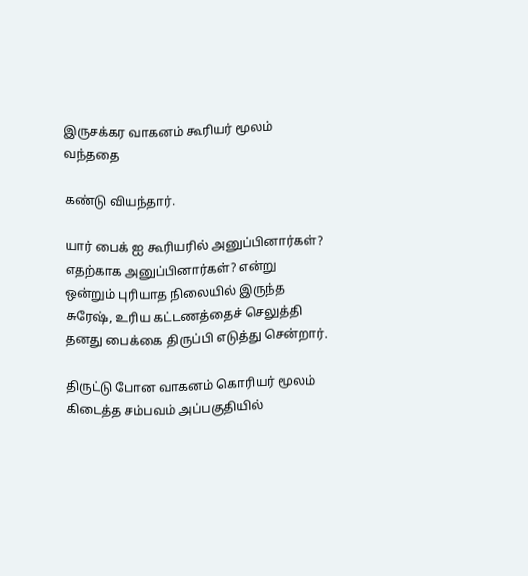இருசக்கர வாகனம் கூரியர் மூலம் வந்ததை

கண்டு வியந்தார்.

யார் பைக் ஐ கூரியரில் அனுப்பினார்கள்? எதற்காக அனுப்பினார்கள்? என்று ஒன்றும் புரியாத நிலையில் இருந்த சுரேஷ், உரிய கட்டணத்தைச் செலுத்தி தனது பைக்கை திருப்பி எடுத்து சென்றார்.

திருட்டு போன வாகனம் கொரியர் மூலம் கிடைத்த சம்பவம் அப்பகுதியில்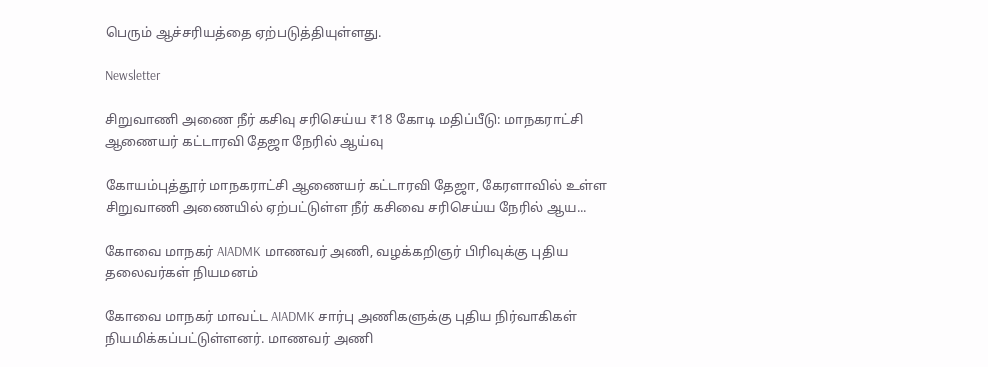பெரும் ஆச்சரியத்தை ஏற்படுத்தியுள்ளது.

Newsletter

சிறுவாணி அணை நீர் கசிவு சரிசெய்ய ₹18 கோடி மதிப்பீடு: மாநகராட்சி ஆணையர் கட்டாரவி தேஜா நேரில் ஆய்வு

கோயம்புத்தூர் மாநகராட்சி ஆணையர் கட்டாரவி தேஜா, கேரளாவில் உள்ள சிறுவாணி அணையில் ஏற்பட்டுள்ள நீர் கசிவை சரிசெய்ய நேரில் ஆய...

கோவை மாநகர் AIADMK மாணவர் அணி, வழக்கறிஞர் பிரிவுக்கு புதிய தலைவர்கள் நியமனம்

கோவை மாநகர் மாவட்ட AIADMK சார்பு அணிகளுக்கு புதிய நிர்வாகிகள் நியமிக்கப்பட்டுள்ளனர். மாணவர் அணி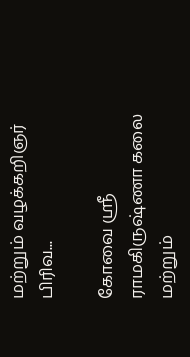மற்றும் வழக்கறிஞர் பிரிவ...

கோவை ஸ்ரீ ராமகிருஷ்ணா கலை மற்றும்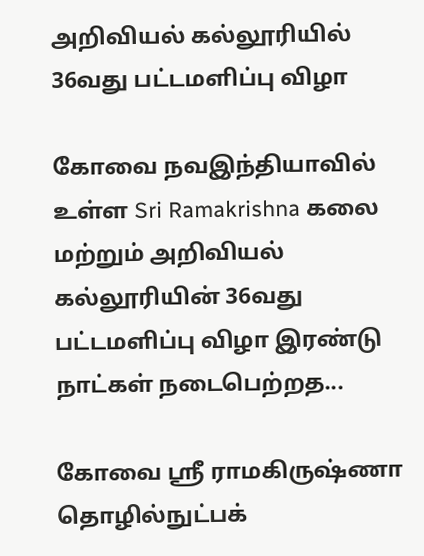அறிவியல் கல்லூரியில் 36வது பட்டமளிப்பு விழா

கோவை நவஇந்தியாவில் உள்ள Sri Ramakrishna கலை மற்றும் அறிவியல் கல்லூரியின் 36வது பட்டமளிப்பு விழா இரண்டு நாட்கள் நடைபெற்றத...

கோவை ஸ்ரீ ராமகிருஷ்ணா தொழில்நுட்பக்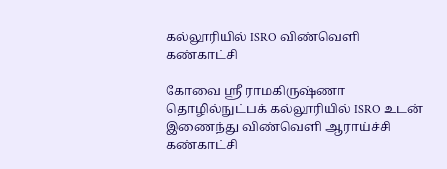கல்லூரியில் ISRO விண்வெளி கண்காட்சி

கோவை ஸ்ரீ ராமகிருஷ்ணா தொழில்நுட்பக் கல்லூரியில் ISRO உடன் இணைந்து விண்வெளி ஆராய்ச்சி கண்காட்சி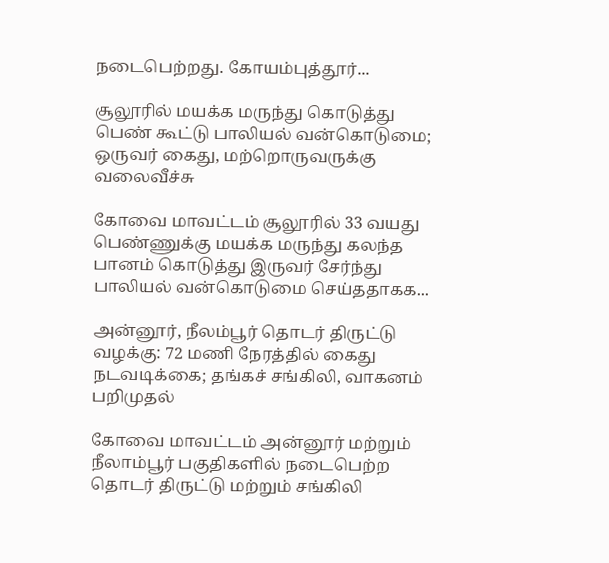நடைபெற்றது. கோயம்புத்தூர்...

சூலூரில் மயக்க மருந்து கொடுத்து பெண் கூட்டு பாலியல் வன்கொடுமை; ஒருவர் கைது, மற்றொருவருக்கு வலைவீச்சு

கோவை மாவட்டம் சூலூரில் 33 வயது பெண்ணுக்கு மயக்க மருந்து கலந்த பானம் கொடுத்து இருவர் சேர்ந்து பாலியல் வன்கொடுமை செய்ததாகக...

அன்னூர், நீலம்பூர் தொடர் திருட்டு வழக்கு: 72 மணி நேரத்தில் கைது நடவடிக்கை; தங்கச் சங்கிலி, வாகனம் பறிமுதல்

கோவை மாவட்டம் அன்னூர் மற்றும் நீலாம்பூர் பகுதிகளில் நடைபெற்ற தொடர் திருட்டு மற்றும் சங்கிலி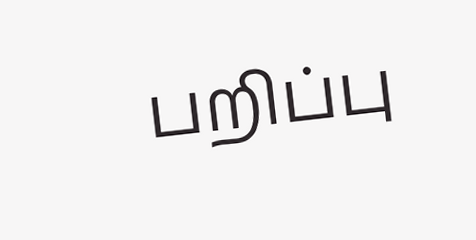பறிப்பு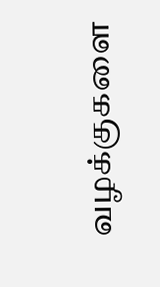வழக்குகளை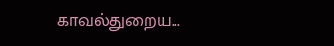காவல்துறைய...